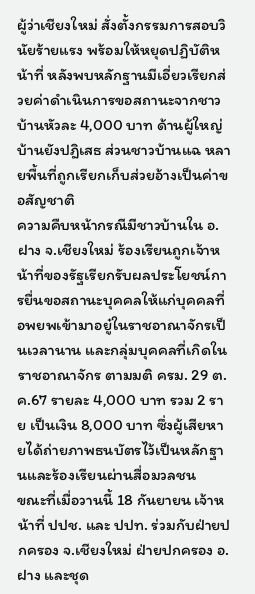ผู้ว่าเชียงใหม่ สั่งตั้งกรรมการสอบวินัยร้ายแรง พร้อมให้หยุดปฏิบัติหน้าที่ หลังพบหลักฐานมีเอี่ยวเรียกส่วยค่าดำเนินการขอสถานะจากชาวบ้านหัวละ 4,000 บาท ด้านผู้ใหญ่บ้านยังปฎิเสธ ส่วนชาวบ้านแฉ หลายพื้นที่ถูกเรียกเก็บส่วยอ้างเป็นค่าขอสัญชาติ
ความคืบหน้ากรณีมีชาวบ้านใน อ.ฝาง จ.เชียงใหม่ ร้องเรียนถูกเจ้าหน้าที่ของรัฐเรียกรับผลประโยชน์การยื่นขอสถานะบุคคลให้แก่บุคคลที่อพยพเข้ามาอยู๋ในราชอาณาจักรเป็นเวลานาน และกลุ่มบุคคลที่เกิดในราชอาณาจักร ตามมติ ครม. 29 ต.ค.67 รายละ 4,000 บาท รวม 2 ราย เป็นเงิน 8,000 บาท ซึ่งผู้เสียหายได้ถ่ายภาพธนบัตรไว้เป็นหลักฐานและร้องเรียนผ่านสื่อมวลชน
ขณะที่เมื่อวานนี้ 18 กันยายน เจ้าหน้าที่ ปปช. และ ปปท. ร่วมกับฝ่ายปกครอง จ.เชียงใหม่ ฝ่ายปกครอง อ.ฝาง และชุด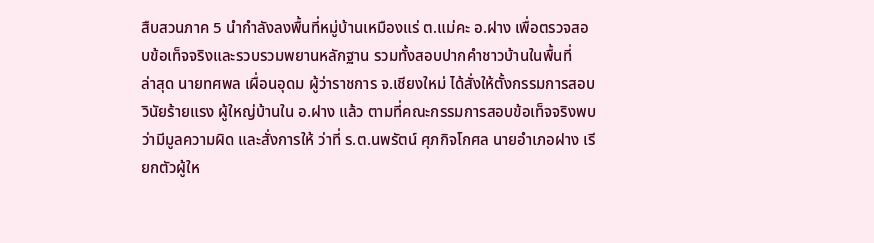สืบสวนภาค 5 นำกำลังลงพื้นที่หมู่บ้านเหมืองแร่ ต.แม่คะ อ.ฝาง เพื่อตรวจสอบข้อเท็จจริงและรวบรวมพยานหลักฐาน รวมทั้งสอบปากคำชาวบ้านในพื้นที่
ล่าสุด นายทศพล เผื่อนอุดม ผู้ว่าราชการ จ.เชียงใหม่ ได้สั่งให้ตั้งกรรมการสอบวินัยร้ายแรง ผู้ใหญ่บ้านใน อ.ฝาง แล้ว ตามที่คณะกรรมการสอบข้อเท็จจริงพบว่ามีมูลความผิด และสั่งการให้ ว่าที่ ร.ต.นพรัตน์ ศุภกิจโกศล นายอำเภอฝาง เรียกตัวผู้ให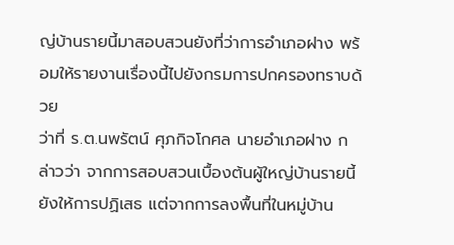ญ่บ้านรายนี้มาสอบสวนยังที่ว่าการอำเภอฝาง พร้อมให้รายงานเรื่องนี้ไปยังกรมการปกครองทราบด้วย
ว่าที่ ร.ต.นพรัตน์ ศุภกิจโกศล นายอำเภอฝาง กล่าวว่า จากการสอบสวนเบื้องต้นผู้ใหญ่บ้านรายนี้ยังให้การปฏิเสธ แต่จากการลงพื้นที่ในหมู่บ้าน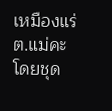เหมืองแร่ ต.แม่คะ โดยชุด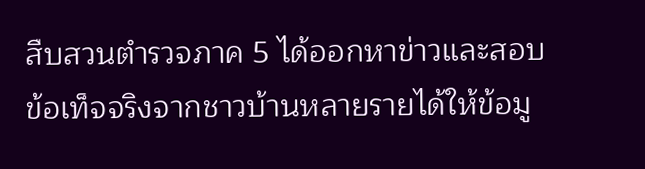สืบสวนตำรวจภาค 5 ได้ออกหาข่าวและสอบข้อเท็จจริงจากชาวบ้านหลายรายได้ให้ข้อมู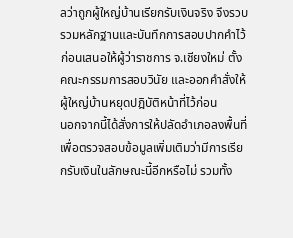ลว่าถูกผู้ใหญ่บ้านเรียกรับเงินจริง จึงรวบรวมหลักฐานและบันทึกการสอบปากคำไว้ ก่อนเสนอให้ผู้ว่าราชการ จ.เชียงใหม่ ตั้งคณะกรรมการสอบวินัย และออกคำสั่งให้ผู้ใหญ่บ้านหยุดปฎิบัติหน้าที่ไว้ก่อน
นอกจากนี้ได้สั่งการให้ปลัดอำเภอลงพื้นที่เพื่อตรวจสอบข้อมูลเพิ่มเติมว่ามีการเรียกรับเงินในลักษณะนี้อีกหรือไม่ รวมทั้ง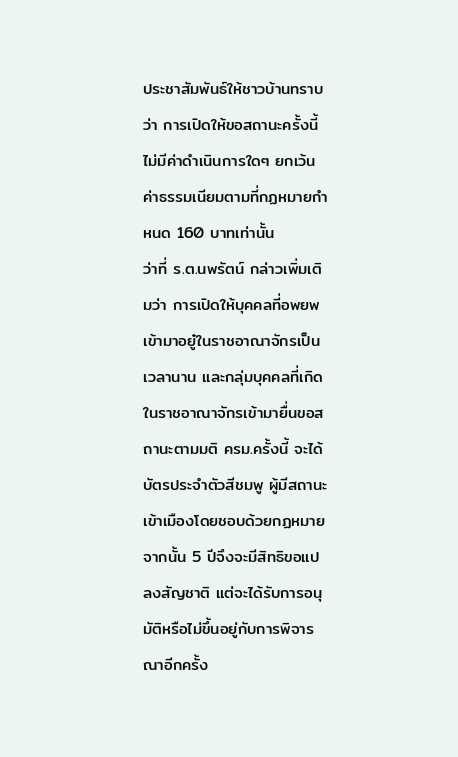ประชาสัมพันธ์ให้ชาวบ้านทราบว่า การเปิดให้ขอสถานะครั้งนี้ไม่มีค่าดำเนินการใดๆ ยกเว้นค่าธรรมเนียมตามที่กฏหมายกำหนด 160 บาทเท่านั้น
ว่าที่ ร.ต.นพรัตน์ กล่าวเพิ่มเติมว่า การเปิดให้บุคคลที่อพยพเข้ามาอยู๋ในราชอาณาจักรเป็นเวลานาน และกลุ่มบุคคลที่เกิดในราชอาณาจักรเข้ามายื่นขอสถานะตามมติ ครม.ครั้งนี้ จะได้บัตรประจำตัวสีชมพู ผู้มีสถานะเข้าเมืองโดยชอบด้วยกฏหมาย จากนั้น 5 ปีจึงจะมีสิทธิขอแปลงสัญชาติ แต่จะได้รับการอนุมัติหรือไม่ขึ้นอยู่กับการพิจารณาอีกครั้ง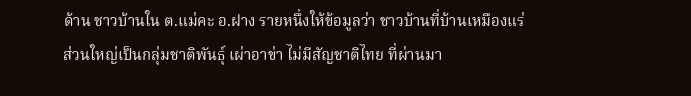ด้าน ชาวบ้านใน ต.แม่คะ อ.ฝาง รายหนึ่งให้ข้อมูลว่า ชาวบ้านที่บ้านเหมืองแร่ส่วนใหญ่เป็นกลุ่มชาติพันธุ์ เผ่าอาข่า ไม่มีสัญชาติไทย ที่ผ่านมา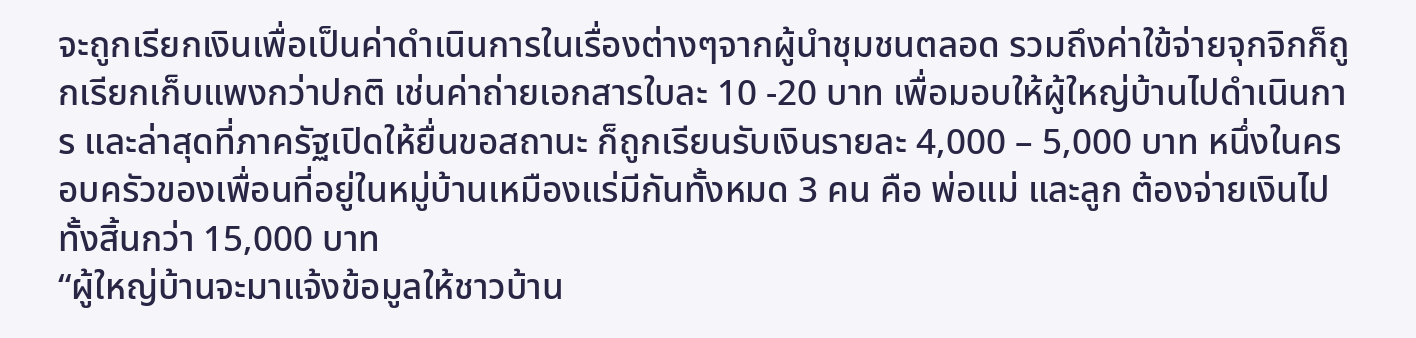จะถูกเรียกเงินเพื่อเป็นค่าดำเนินการในเรื่องต่างๆจากผู้นำชุมชนตลอด รวมถึงค่าใข้จ่ายจุกจิกก็ถูกเรียกเก็บแพงกว่าปกติ เช่นค่าถ่ายเอกสารใบละ 10 -20 บาท เพื่อมอบให้ผู้ใหญ่บ้านไปดำเนินการ และล่าสุดที่ภาครัฐเปิดให้ยื่นขอสถานะ ก็ถูกเรียนรับเงินรายละ 4,000 – 5,000 บาท หนึ่งในครอบครัวของเพื่อนที่อยู่ในหมู่บ้านเหมืองแร่มีกันทั้งหมด 3 คน คือ พ่อแม่ และลูก ต้องจ่ายเงินไปทั้งสิ้นกว่า 15,000 บาท
“ผู้ใหญ่บ้านจะมาแจ้งข้อมูลให้ชาวบ้าน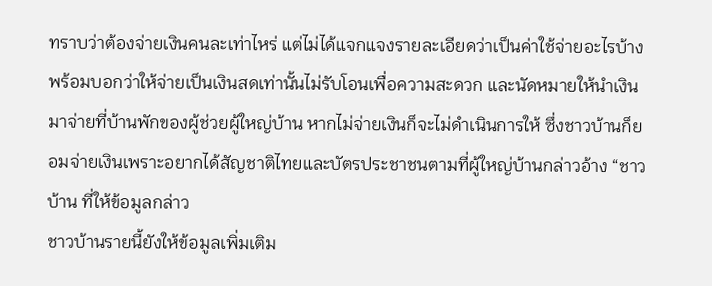ทราบว่าต้องจ่ายเงินคนละเท่าไหร่ แต่ไม่ได้แจกแจงรายละเอียดว่าเป็นค่าใช้จ่ายอะไรบ้าง พร้อมบอกว่าให้จ่ายเป็นเงินสดเท่านั้นไม่รับโอนเพื่อความสะดวก และนัดหมายให้นำเงินมาจ่ายที่บ้านพักของผู้ช่วยผู้ใหญ่บ้าน หากไม่จ่ายเงินก็จะไม่ดำเนินการให้ ซึ่งชาวบ้านก็ยอมจ่ายเงินเพราะอยากได้สัญชาติไทยและบัตรประชาชนตามที่ผู้ใหญ่บ้านกล่าวอ้าง “ชาวบ้าน ที่ให้ข้อมูลกล่าว
ชาวบ้านรายนี้ยังให้ข้อมูลเพิ่มเติม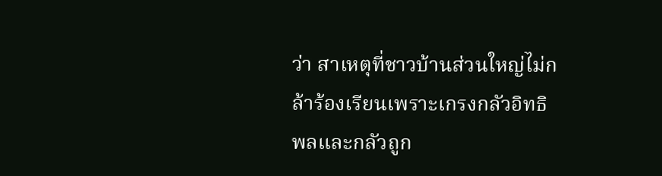ว่า สาเหตุที่ชาวบ้านส่วนใหญ่ไม่กล้าร้องเรียนเพราะเกรงกลัวอิทธิพลและกลัวถูก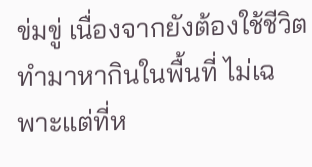ข่มขู่ เนื่องจากยังต้องใช้ชีวิตทำมาหากินในพื้นที่ ไม่เฉพาะแต่ที่ห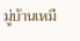มู่บ้านเหมื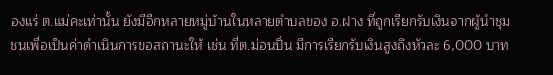องแร่ ต.แม่คะเท่านั้น ยังมีอีกหลายหมู่บ้านในหลายตำบลของ อ.ฝาง ที่ถูกเรียกรับเงินจากผู้นำชุมชนเพื่อเป็นค่าดำเนินการขอสถานะให้ เช่น ที่ต.ม่อนปิ่น มีการเรียกรับเงินสูงถึงหัวละ 6,000 บาท